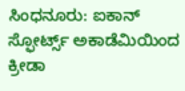ಸಿಂಧನೂರು: ಐಕಾನ್ ಸ್ಫೋರ್ಟ್ಸ್ ಅಕಾಡೆಮಿಯಿಂದ ಕ್ರೀಡಾ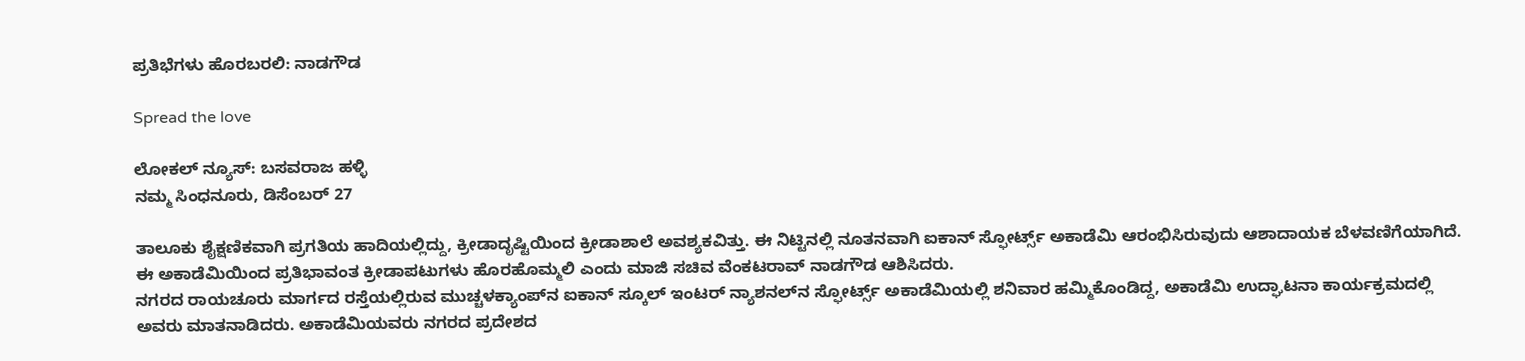ಪ್ರತಿಭೆಗಳು ಹೊರಬರಲಿ: ನಾಡಗೌಡ

Spread the love

ಲೋಕಲ್ ನ್ಯೂಸ್: ಬಸವರಾಜ ಹಳ್ಳಿ
ನಮ್ಮ ಸಿಂಧನೂರು, ಡಿಸೆಂಬರ್ 27

ತಾಲೂಕು ಶೈಕ್ಷಣಿಕವಾಗಿ ಪ್ರಗತಿಯ ಹಾದಿಯಲ್ಲಿದ್ದು, ಕ್ರೀಡಾದೃಷ್ಟಿಯಿಂದ ಕ್ರೀಡಾಶಾಲೆ ಅವಶ್ಯಕವಿತ್ತು. ಈ ನಿಟ್ಟಿನಲ್ಲಿ ನೂತನವಾಗಿ ಐಕಾನ್ ಸ್ಫೋರ್ಟ್ಸ್ ಅಕಾಡೆಮಿ ಆರಂಭಿಸಿರುವುದು ಆಶಾದಾಯಕ ಬೆಳವಣಿಗೆಯಾಗಿದೆ. ಈ ಅಕಾಡೆಮಿಯಿಂದ ಪ್ರತಿಭಾವಂತ ಕ್ರೀಡಾಪಟುಗಳು ಹೊರಹೊಮ್ಮಲಿ ಎಂದು ಮಾಜಿ ಸಚಿವ ವೆಂಕಟರಾವ್ ನಾಡಗೌಡ ಆಶಿಸಿದರು.
ನಗರದ ರಾಯಚೂರು ಮಾರ್ಗದ ರಸ್ತೆಯಲ್ಲಿರುವ ಮುಚ್ಚಳಕ್ಯಾಂಪ್‌ನ ಐಕಾನ್ ಸ್ಕೂಲ್ ಇಂಟರ್ ನ್ಯಾಶನಲ್‌ನ ಸ್ಫೋರ್ಟ್ಸ್ ಅಕಾಡೆಮಿಯಲ್ಲಿ ಶನಿವಾರ ಹಮ್ಮಿಕೊಂಡಿದ್ದ, ಅಕಾಡೆಮಿ ಉದ್ಘಾಟನಾ ಕಾರ್ಯಕ್ರಮದಲ್ಲಿ ಅವರು ಮಾತನಾಡಿದರು. ಅಕಾಡೆಮಿಯವರು ನಗರದ ಪ್ರದೇಶದ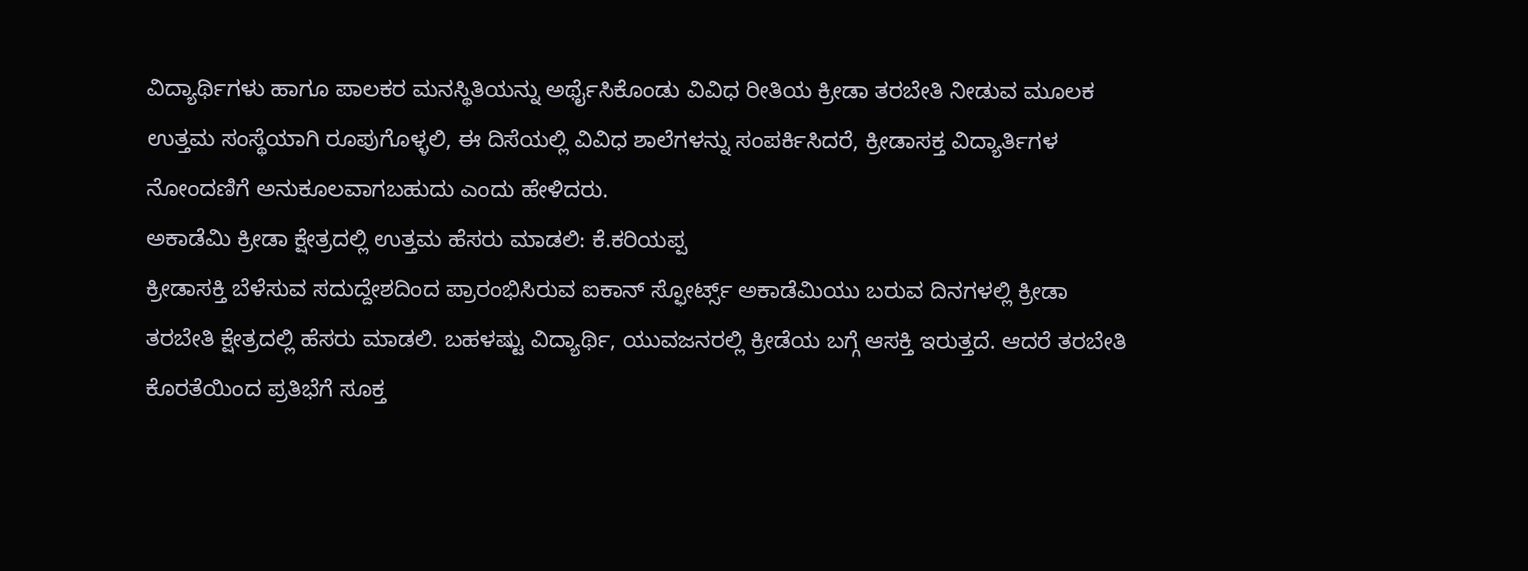ವಿದ್ಯಾರ್ಥಿಗಳು ಹಾಗೂ ಪಾಲಕರ ಮನಸ್ಥಿತಿಯನ್ನು ಅರ್ಥೈಸಿಕೊಂಡು ವಿವಿಧ ರೀತಿಯ ಕ್ರೀಡಾ ತರಬೇತಿ ನೀಡುವ ಮೂಲಕ ಉತ್ತಮ ಸಂಸ್ಥೆಯಾಗಿ ರೂಪುಗೊಳ್ಳಲಿ, ಈ ದಿಸೆಯಲ್ಲಿ ವಿವಿಧ ಶಾಲೆಗಳನ್ನು ಸಂಪರ್ಕಿಸಿದರೆ, ಕ್ರೀಡಾಸಕ್ತ ವಿದ್ಯಾರ್ತಿಗಳ ನೋಂದಣಿಗೆ ಅನುಕೂಲವಾಗಬಹುದು ಎಂದು ಹೇಳಿದರು.
ಅಕಾಡೆಮಿ ಕ್ರೀಡಾ ಕ್ಷೇತ್ರದಲ್ಲಿ ಉತ್ತಮ ಹೆಸರು ಮಾಡಲಿ: ಕೆ.ಕರಿಯಪ್ಪ
ಕ್ರೀಡಾಸಕ್ತಿ ಬೆಳೆಸುವ ಸದುದ್ದೇಶದಿಂದ ಪ್ರಾರಂಭಿಸಿರುವ ಐಕಾನ್ ಸ್ಫೋರ್ಟ್ಸ್ ಅಕಾಡೆಮಿಯು ಬರುವ ದಿನಗಳಲ್ಲಿ ಕ್ರೀಡಾ ತರಬೇತಿ ಕ್ಷೇತ್ರದಲ್ಲಿ ಹೆಸರು ಮಾಡಲಿ. ಬಹಳಷ್ಟು ವಿದ್ಯಾರ್ಥಿ, ಯುವಜನರಲ್ಲಿ ಕ್ರೀಡೆಯ ಬಗ್ಗೆ ಆಸಕ್ತಿ ಇರುತ್ತದೆ. ಆದರೆ ತರಬೇತಿ ಕೊರತೆಯಿಂದ ಪ್ರತಿಭೆಗೆ ಸೂಕ್ತ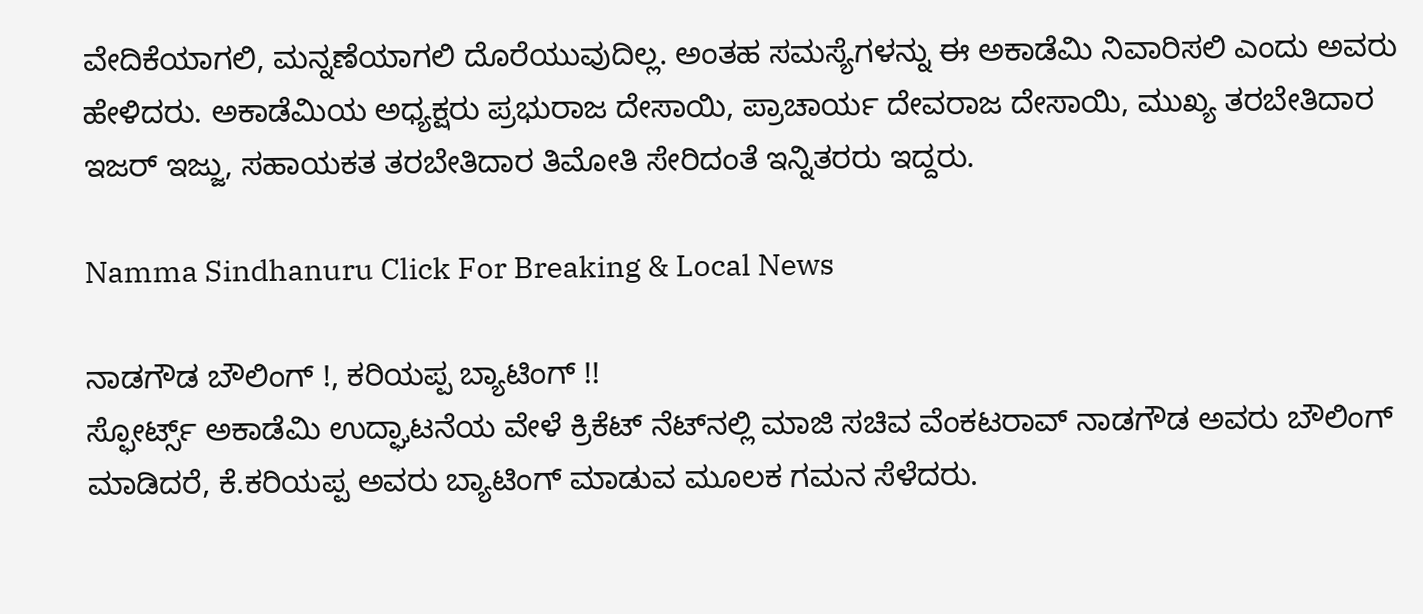ವೇದಿಕೆಯಾಗಲಿ, ಮನ್ನಣೆಯಾಗಲಿ ದೊರೆಯುವುದಿಲ್ಲ. ಅಂತಹ ಸಮಸ್ಯೆಗಳನ್ನು ಈ ಅಕಾಡೆಮಿ ನಿವಾರಿಸಲಿ ಎಂದು ಅವರು ಹೇಳಿದರು. ಅಕಾಡೆಮಿಯ ಅಧ್ಯಕ್ಷರು ಪ್ರಭುರಾಜ ದೇಸಾಯಿ, ಪ್ರಾಚಾರ್ಯ ದೇವರಾಜ ದೇಸಾಯಿ, ಮುಖ್ಯ ತರಬೇತಿದಾರ ಇಜರ್ ಇಜ್ಜು, ಸಹಾಯಕತ ತರಬೇತಿದಾರ ತಿಮೋತಿ ಸೇರಿದಂತೆ ಇನ್ನಿತರರು ಇದ್ದರು.

Namma Sindhanuru Click For Breaking & Local News

ನಾಡಗೌಡ ಬೌಲಿಂಗ್ !, ಕರಿಯಪ್ಪ ಬ್ಯಾಟಿಂಗ್ !!
ಸ್ಫೋರ್ಟ್ಸ್ ಅಕಾಡೆಮಿ ಉದ್ಘಾಟನೆಯ ವೇಳೆ ಕ್ರಿಕೆಟ್ ನೆಟ್‌ನಲ್ಲಿ ಮಾಜಿ ಸಚಿವ ವೆಂಕಟರಾವ್ ನಾಡಗೌಡ ಅವರು ಬೌಲಿಂಗ್ ಮಾಡಿದರೆ, ಕೆ.ಕರಿಯಪ್ಪ ಅವರು ಬ್ಯಾಟಿಂಗ್ ಮಾಡುವ ಮೂಲಕ ಗಮನ ಸೆಳೆದರು.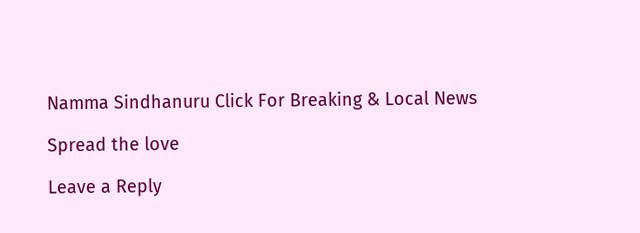Namma Sindhanuru Click For Breaking & Local News

Spread the love

Leave a Reply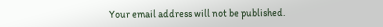Your email address will not be published.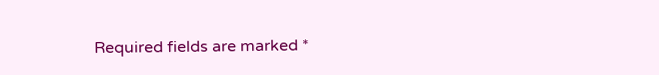Required fields are marked *